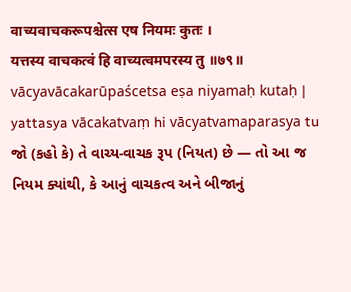वाच्यवाचकरूपश्चेत्स एष नियमः कुतः ।
यत्तस्य वाचकत्वं हि वाच्यत्वमपरस्य तु ॥७९॥
vācyavācakarūpaścetsa eṣa niyamaḥ kutaḥ |
yattasya vācakatvaṃ hi vācyatvamaparasya tu
જો (કહો કે) તે વાચ્ય-વાચક રૂપ (નિયત) છે — તો આ જ નિયમ ક્યાંથી, કે આનું વાચકત્વ અને બીજાનું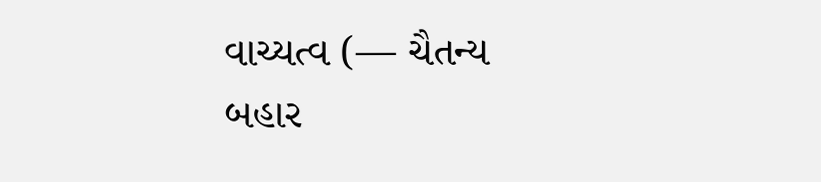વાચ્યત્વ (— ચૈતન્ય બહાર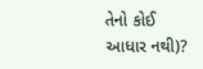તેનો કોઈ આધાર નથી)?